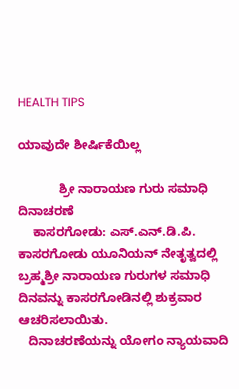HEALTH TIPS

ಯಾವುದೇ ಶೀರ್ಷಿಕೆಯಿಲ್ಲ

            ಶ್ರೀ ನಾರಾಯಣ ಗುರು ಸಮಾಧಿ ದಿನಾಚರಣೆ
    ಕಾಸರಗೋಡು: ಎಸ್.ಎನ್.ಡಿ.ಪಿ. ಕಾಸರಗೋಡು ಯೂನಿಯನ್ ನೇತೃತ್ವದಲ್ಲಿ ಬ್ರಹ್ಮಶ್ರೀ ನಾರಾಯಣ ಗುರುಗಳ ಸಮಾಧಿ ದಿನವನ್ನು ಕಾಸರಗೋಡಿನಲ್ಲಿ ಶುಕ್ರವಾರ ಆಚರಿಸಲಾಯಿತು.
   ದಿನಾಚರಣೆಯನ್ನು ಯೋಗಂ ನ್ಯಾಯವಾದಿ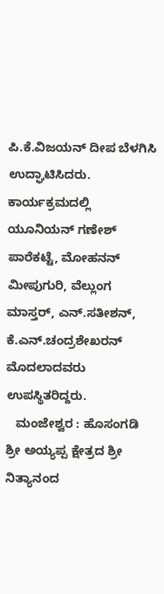ಪಿ.ಕೆ.ವಿಜಯನ್ ದೀಪ ಬೆಳಗಿಸಿ ಉದ್ಘಾಟಿಸಿದರು. ಕಾರ್ಯಕ್ರಮದಲ್ಲಿ ಯೂನಿಯನ್ ಗಣೇಶ್ ಪಾರೆಕಟ್ಟೆ, ಮೋಹನನ್ ಮೀಪುಗುರಿ, ವೆಲ್ಲುಂಗ ಮಾಸ್ತರ್, ಎನ್.ಸತೀಶನ್, ಕೆ.ಎನ್.ಚಂದ್ರಶೇಖರನ್ ಮೊದಲಾದವರು ಉಪಸ್ಥಿತರಿದ್ದರು.
   ಮಂಜೇಶ್ವರ : ಹೊಸಂಗಡಿ ಶ್ರೀ ಅಯ್ಯಪ್ಪ ಕ್ಷೇತ್ರದ ಶ್ರೀ ನಿತ್ಯಾನಂದ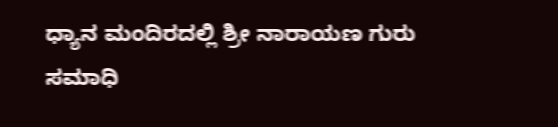ಧ್ಯಾನ ಮಂದಿರದಲ್ಲಿ ಶ್ರೀ ನಾರಾಯಣ ಗುರು ಸಮಾಧಿ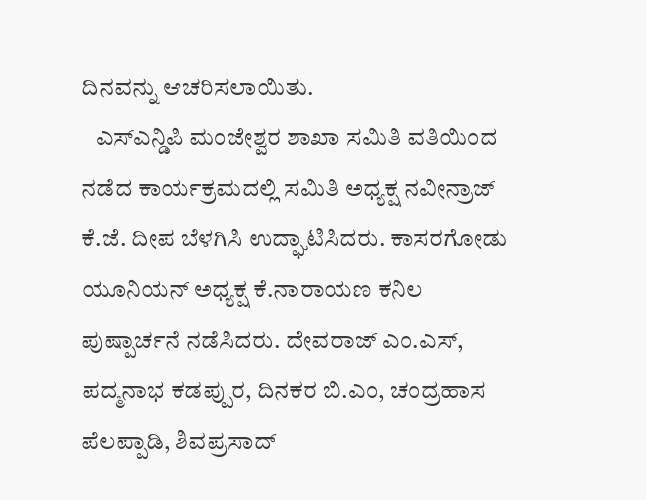ದಿನವನ್ನು ಆಚರಿಸಲಾಯಿತು.
   ಎಸ್ಎನ್ಡಿಪಿ ಮಂಜೇಶ್ವರ ಶಾಖಾ ಸಮಿತಿ ವತಿಯಿಂದ ನಡೆದ ಕಾರ್ಯಕ್ರಮದಲ್ಲಿ ಸಮಿತಿ ಅಧ್ಯಕ್ಷ ನವೀನ್ರಾಜ್ ಕೆ.ಜೆ. ದೀಪ ಬೆಳಗಿಸಿ ಉದ್ಘಾಟಿಸಿದರು. ಕಾಸರಗೋಡು ಯೂನಿಯನ್ ಅಧ್ಯಕ್ಷ ಕೆ.ನಾರಾಯಣ ಕನಿಲ ಪುಷ್ಪಾರ್ಚನೆ ನಡೆಸಿದರು. ದೇವರಾಜ್ ಎಂ.ಎಸ್, ಪದ್ಮನಾಭ ಕಡಪ್ಪುರ, ದಿನಕರ ಬಿ.ಎಂ, ಚಂದ್ರಹಾಸ ಪೆಲಪ್ಪಾಡಿ, ಶಿವಪ್ರಸಾದ್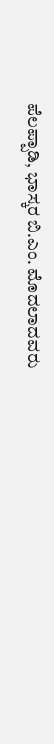ಪೆಲಪ್ಪಾಡಿ, ಭಾಸ್ಕರ ಬಿ.ಎಂ. ಮೊದಲಾದವರು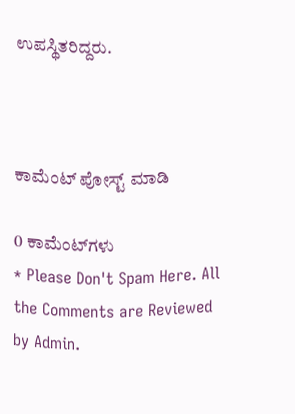ಉಪಸ್ಥಿತರಿದ್ದರು.



ಕಾಮೆಂಟ್‌‌ ಪೋಸ್ಟ್‌ ಮಾಡಿ

0 ಕಾಮೆಂಟ್‌ಗಳು
* Please Don't Spam Here. All the Comments are Reviewed by Admin.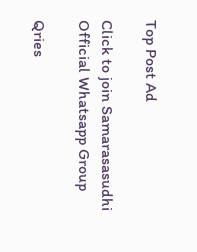Top Post Ad

Click to join Samarasasudhi Official Whatsapp Group

Qries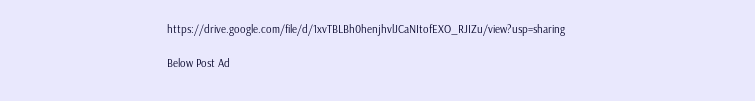https://drive.google.com/file/d/1xvTBLBh0henjhvlJCaNItofEXO_RJIZu/view?usp=sharing

Below Post Ad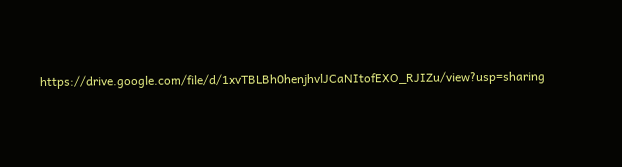https://drive.google.com/file/d/1xvTBLBh0henjhvlJCaNItofEXO_RJIZu/view?usp=sharing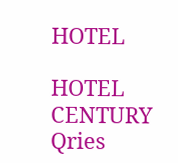HOTEL

HOTEL
CENTURY
Qries